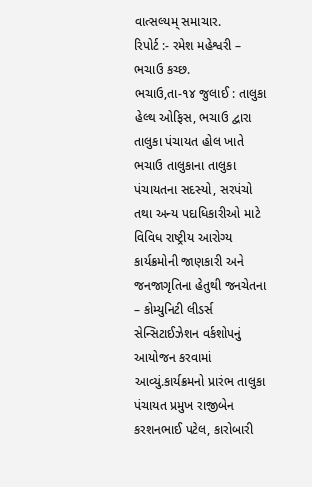વાત્સલ્યમ્ સમાચાર.
રિપોર્ટ :- રમેશ મહેશ્વરી – ભચાઉ કચ્છ.
ભચાઉ,તા-૧૪ જુલાઈ : તાલુકા હેલ્થ ઓફિસ, ભચાઉ દ્વારા તાલુકા પંચાયત હોલ ખાતે ભચાઉ તાલુકાના તાલુકા પંચાયતના સદસ્યો, સરપંચો તથા અન્ય પદાધિકારીઓ માટે વિવિધ રાષ્ટ્રીય આરોગ્ય કાર્યક્રમોની જાણકારી અને જનજાગૃતિના હેતુથી જનચેતના – કોમ્યુનિટી લીડર્સ સેન્સિટાઈઝેશન વર્કશોપનું આયોજન કરવામાં આવ્યું.કાર્યક્રમનો પ્રારંભ તાલુકા પંચાયત પ્રમુખ રાજીબેન કરશનભાઈ પટેલ, કારોબારી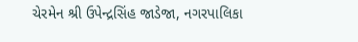ચેરમેન શ્રી ઉપેન્દ્રસિંહ જાડેજા, નગરપાલિકા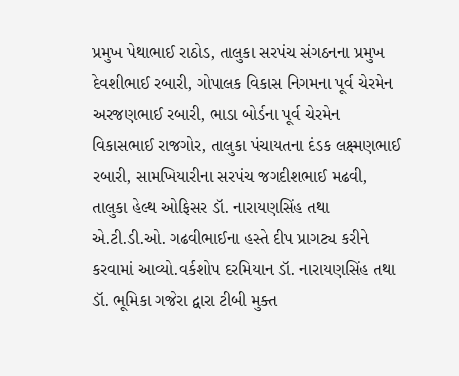પ્રમુખ પેથાભાઈ રાઠોડ, તાલુકા સરપંચ સંગઠનના પ્રમુખ દેવશીભાઈ રબારી, ગોપાલક વિકાસ નિગમના પૂર્વ ચેરમેન અરજણભાઈ રબારી, ભાડા બોર્ડના પૂર્વ ચેરમેન વિકાસભાઈ રાજગોર, તાલુકા પંચાયતના દંડક લક્ષ્મણભાઈ રબારી, સામખિયારીના સરપંચ જગદીશભાઈ મઢવી, તાલુકા હેલ્થ ઓફિસર ડૉ. નારાયણસિંહ તથા એ.ટી.ડી.ઓ. ગઢવીભાઈના હસ્તે દીપ પ્રાગટ્ય કરીને કરવામાં આવ્યો.વર્કશોપ દરમિયાન ડૉ. નારાયણસિંહ તથા ડૉ. ભૂમિકા ગજેરા દ્વારા ટીબી મુક્ત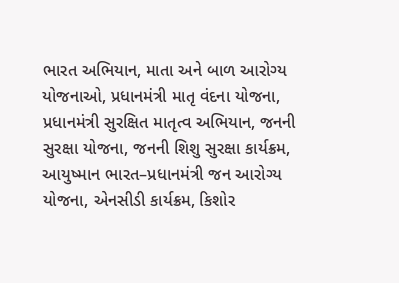ભારત અભિયાન, માતા અને બાળ આરોગ્ય યોજનાઓ, પ્રધાનમંત્રી માતૃ વંદના યોજના, પ્રધાનમંત્રી સુરક્ષિત માતૃત્વ અભિયાન, જનની સુરક્ષા યોજના, જનની શિશુ સુરક્ષા કાર્યક્રમ, આયુષ્માન ભારત–પ્રધાનમંત્રી જન આરોગ્ય યોજના, એનસીડી કાર્યક્રમ, કિશોર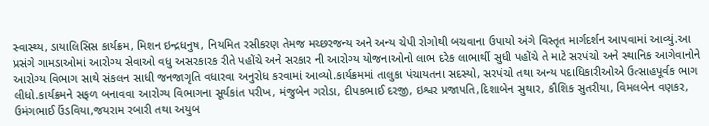સ્વાસ્થ્ય, ડાયાલિસિસ કાર્યક્રમ, મિશન ઇન્દ્રધનુષ, નિયમિત રસીકરણ તેમજ મચ્છરજન્ય અને અન્ય ચેપી રોગોથી બચવાના ઉપાયો અંગે વિસ્તૃત માર્ગદર્શન આપવામાં આવ્યું.આ પ્રસંગે ગામડાઓમાં આરોગ્ય સેવાઓ વધુ અસરકારક રીતે પહોંચે અને સરકાર ની આરોગ્ય યોજનાઓનો લાભ દરેક લાભાર્થી સુધી પહોંચે તે માટે સરપંચો અને સ્થાનિક આગેવાનોને આરોગ્ય વિભાગ સાથે સંકલન સાધી જનજાગૃતિ વધારવા અનુરોધ કરવામાં આવ્યો.કાર્યક્રમમાં તાલુકા પંચાયતના સદસ્યો, સરપંચો તથા અન્ય પદાધિકારીઓએ ઉત્સાહપૂર્વક ભાગ લીધો.કાર્યક્રમને સફળ બનાવવા આરોગ્ય વિભાગના સૂર્યકાંત પરીખ, મંજુબેન ગરોડા, દીપકભાઈ દરજી, ઇશ્વર પ્રજાપતિ,દિશાબેન સુથાર, કૌશિક સુતરીયા, વિમલબેન વણકર, ઉમંગભાઈ ઉંડવિયા,જયરામ રબારી તથા અયુબ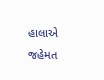હાલાએ જહેમત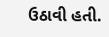ઉઠાવી હતી.